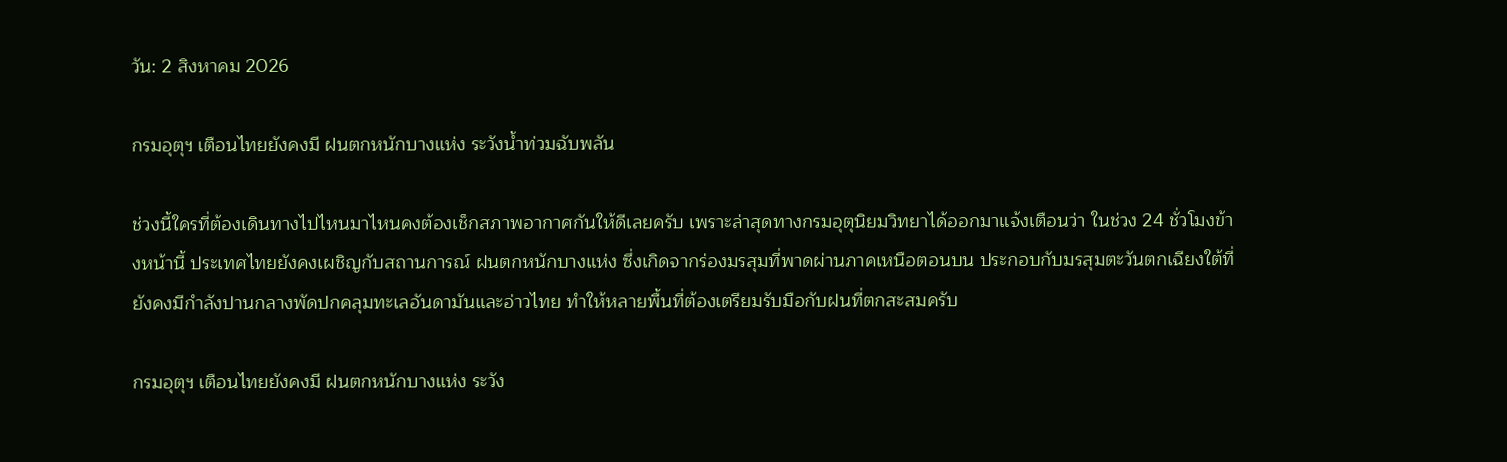วัน: 2 สิงหาคม 2026

กรมอุตุฯ เตือนไทยยังคงมี ฝนตกหนักบางแห่ง ระวังน้ำท่วมฉับพลัน

ช่วงนี้ใครที่ต้องเดินทางไปไหนมาไหนคงต้องเช็กสภาพอากาศกันให้ดีเลยครับ เพราะล่าสุดทางกรมอุตุนิยมวิทยาได้ออกมาแจ้งเตือนว่า ในช่วง 24 ชั่วโมงข้างหน้านี้ ประเทศไทยยังคงเผชิญกับสถานการณ์ ฝนตกหนักบางแห่ง ซึ่งเกิดจากร่องมรสุมที่พาดผ่านภาคเหนือตอนบน ประกอบกับมรสุมตะวันตกเฉียงใต้ที่ยังคงมีกำลังปานกลางพัดปกคลุมทะเลอันดามันและอ่าวไทย ทำให้หลายพื้นที่ต้องเตรียมรับมือกับฝนที่ตกสะสมครับ

กรมอุตุฯ เตือนไทยยังคงมี ฝนตกหนักบางแห่ง ระวัง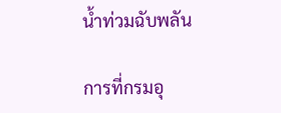น้ำท่วมฉับพลัน

การที่กรมอุ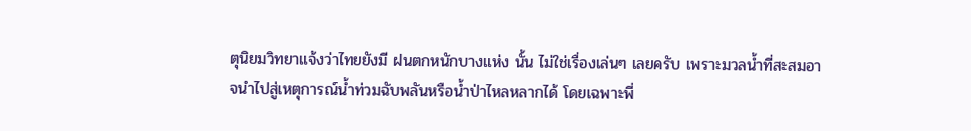ตุนิยมวิทยาแจ้งว่าไทยยังมี ฝนตกหนักบางแห่ง นั้น ไม่ใช่เรื่องเล่นๆ เลยครับ เพราะมวลน้ำที่สะสมอาจนำไปสู่เหตุการณ์น้ำท่วมฉับพลันหรือน้ำป่าไหลหลากได้ โดยเฉพาะพี่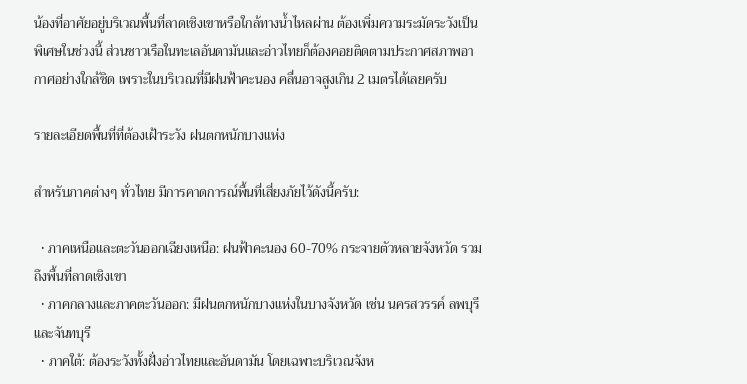น้องที่อาศัยอยู่บริเวณพื้นที่ลาดเชิงเขาหรือใกล้ทางน้ำไหลผ่าน ต้องเพิ่มความระมัดระวังเป็นพิเศษในช่วงนี้ ส่วนชาวเรือในทะเลอันดามันและอ่าวไทยก็ต้องคอยติดตามประกาศสภาพอากาศอย่างใกล้ชิด เพราะในบริเวณที่มีฝนฟ้าคะนอง คลื่นอาจสูงเกิน 2 เมตรได้เลยครับ

รายละเอียดพื้นที่ที่ต้องเฝ้าระวัง ฝนตกหนักบางแห่ง

สำหรับภาคต่างๆ ทั่วไทย มีการคาดการณ์พื้นที่เสี่ยงภัยไว้ดังนี้ครับ:

  • ภาคเหนือและตะวันออกเฉียงเหนือ: ฝนฟ้าคะนอง 60-70% กระจายตัวหลายจังหวัด รวมถึงพื้นที่ลาดเชิงเขา
  • ภาคกลางและภาคตะวันออก: มีฝนตกหนักบางแห่งในบางจังหวัด เช่น นครสวรรค์ ลพบุรี และจันทบุรี
  • ภาคใต้: ต้องระวังทั้งฝั่งอ่าวไทยและอันดามัน โดยเฉพาะบริเวณจังห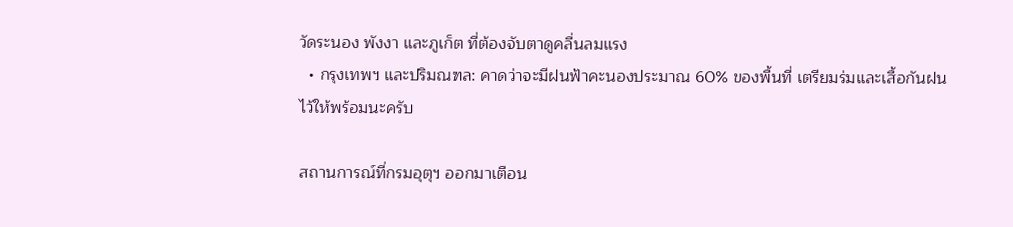วัดระนอง พังงา และภูเก็ต ที่ต้องจับตาดูคลื่นลมแรง
  • กรุงเทพฯ และปริมณฑล: คาดว่าจะมีฝนฟ้าคะนองประมาณ 60% ของพื้นที่ เตรียมร่มและเสื้อกันฝนไว้ให้พร้อมนะครับ

สถานการณ์ที่กรมอุตุฯ ออกมาเตือน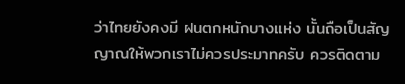ว่าไทยยังคงมี ฝนตกหนักบางแห่ง นั้นถือเป็นสัญญาณให้พวกเราไม่ควรประมาทครับ ควรติดตาม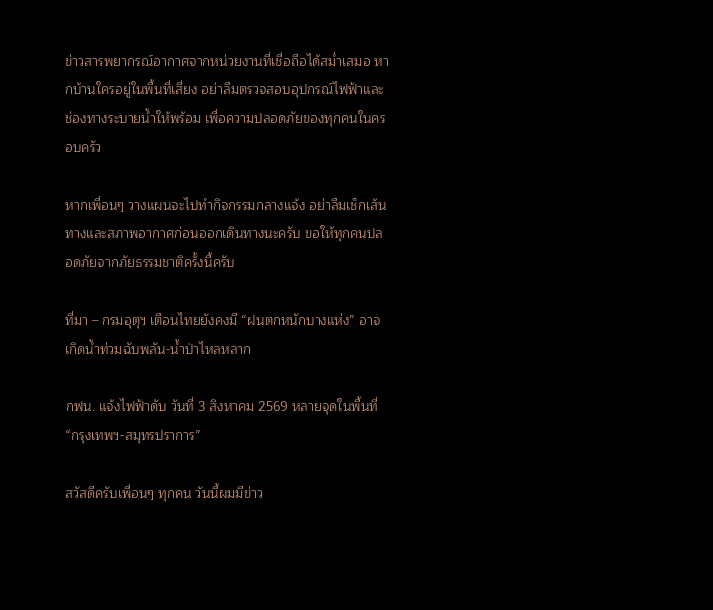ข่าวสารพยากรณ์อากาศจากหน่วยงานที่เชื่อถือได้สม่ำเสมอ หากบ้านใครอยู่ในพื้นที่เสี่ยง อย่าลืมตรวจสอบอุปกรณ์ไฟฟ้าและช่องทางระบายน้ำให้พร้อม เพื่อความปลอดภัยของทุกคนในครอบครัว

หากเพื่อนๆ วางแผนจะไปทำกิจกรรมกลางแจ้ง อย่าลืมเช็กเส้นทางและสภาพอากาศก่อนออกเดินทางนะครับ ขอให้ทุกคนปลอดภัยจากภัยธรรมชาติครั้งนี้ครับ

ที่มา – กรมอุตุฯ เตือนไทยยังคงมี “ฝนตกหนักบางแห่ง” อาจเกิดน้ำท่วมฉับพลัน-น้ำป่าไหลหลาก

กฟน. แจ้งไฟฟ้าดับ วันที่ 3 สิงหาคม 2569 หลายจุดในพื้นที่ “กรุงเทพฯ-สมุทรปราการ”

สวัสดีครับเพื่อนๆ ทุกคน วันนี้ผมมีข่าว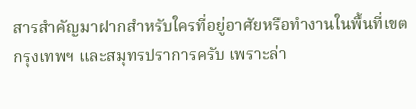สารสำคัญมาฝากสำหรับใครที่อยู่อาศัยหรือทำงานในพื้นที่เขตกรุงเทพฯ และสมุทรปราการครับ เพราะล่า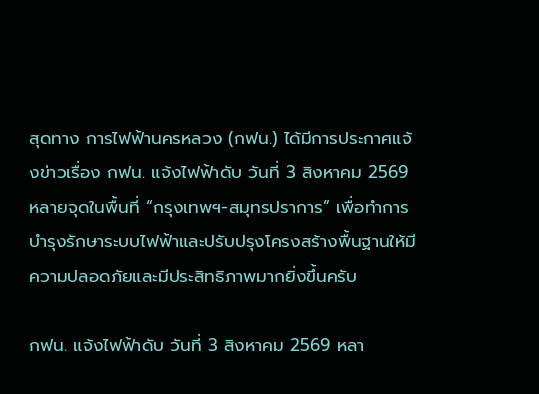สุดทาง การไฟฟ้านครหลวง (กฟน.) ได้มีการประกาศแจ้งข่าวเรื่อง กฟน. แจ้งไฟฟ้าดับ วันที่ 3 สิงหาคม 2569 หลายจุดในพื้นที่ “กรุงเทพฯ-สมุทรปราการ” เพื่อทำการบำรุงรักษาระบบไฟฟ้าและปรับปรุงโครงสร้างพื้นฐานให้มีความปลอดภัยและมีประสิทธิภาพมากยิ่งขึ้นครับ

กฟน. แจ้งไฟฟ้าดับ วันที่ 3 สิงหาคม 2569 หลา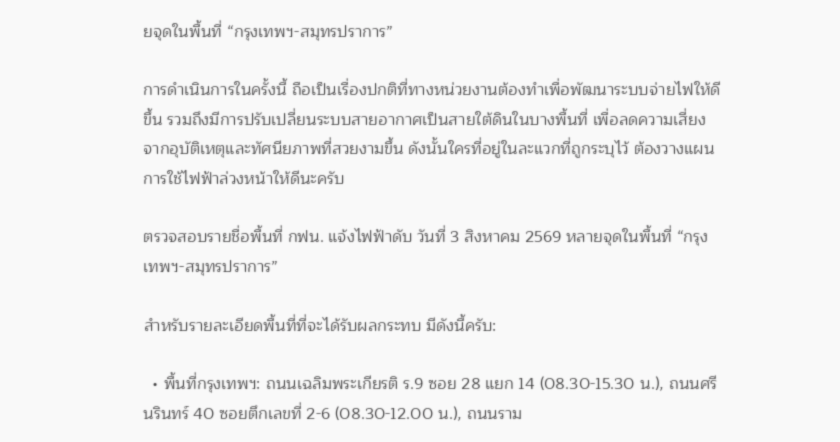ยจุดในพื้นที่ “กรุงเทพฯ-สมุทรปราการ”

การดำเนินการในครั้งนี้ ถือเป็นเรื่องปกติที่ทางหน่วยงานต้องทำเพื่อพัฒนาระบบจ่ายไฟให้ดีขึ้น รวมถึงมีการปรับเปลี่ยนระบบสายอากาศเป็นสายใต้ดินในบางพื้นที่ เพื่อลดความเสี่ยงจากอุบัติเหตุและทัศนียภาพที่สวยงามขึ้น ดังนั้นใครที่อยู่ในละแวกที่ถูกระบุไว้ ต้องวางแผนการใช้ไฟฟ้าล่วงหน้าให้ดีนะครับ

ตรวจสอบรายชื่อพื้นที่ กฟน. แจ้งไฟฟ้าดับ วันที่ 3 สิงหาคม 2569 หลายจุดในพื้นที่ “กรุงเทพฯ-สมุทรปราการ”

สำหรับรายละเอียดพื้นที่ที่จะได้รับผลกระทบ มีดังนี้ครับ:

  • พื้นที่กรุงเทพฯ: ถนนเฉลิมพระเกียรติ ร.9 ซอย 28 แยก 14 (08.30-15.30 น.), ถนนศรีนรินทร์ 40 ซอยตึกเลขที่ 2-6 (08.30-12.00 น.), ถนนราม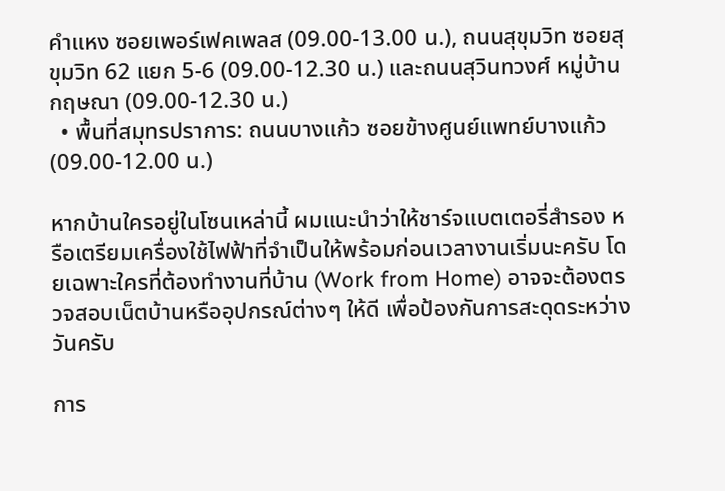คำแหง ซอยเพอร์เฟคเพลส (09.00-13.00 น.), ถนนสุขุมวิท ซอยสุขุมวิท 62 แยก 5-6 (09.00-12.30 น.) และถนนสุวินทวงศ์ หมู่บ้านกฤษณา (09.00-12.30 น.)
  • พื้นที่สมุทรปราการ: ถนนบางแก้ว ซอยข้างศูนย์แพทย์บางแก้ว (09.00-12.00 น.)

หากบ้านใครอยู่ในโซนเหล่านี้ ผมแนะนำว่าให้ชาร์จแบตเตอรี่สำรอง หรือเตรียมเครื่องใช้ไฟฟ้าที่จำเป็นให้พร้อมก่อนเวลางานเริ่มนะครับ โดยเฉพาะใครที่ต้องทำงานที่บ้าน (Work from Home) อาจจะต้องตรวจสอบเน็ตบ้านหรืออุปกรณ์ต่างๆ ให้ดี เพื่อป้องกันการสะดุดระหว่างวันครับ

การ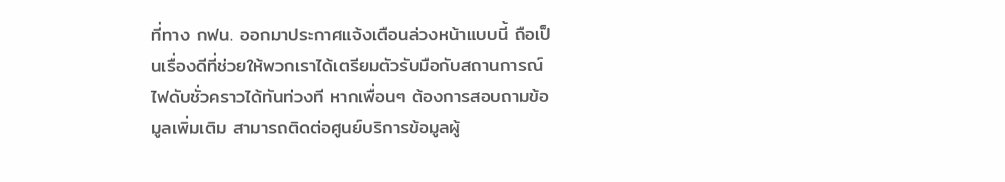ที่ทาง กฟน. ออกมาประกาศแจ้งเตือนล่วงหน้าแบบนี้ ถือเป็นเรื่องดีที่ช่วยให้พวกเราได้เตรียมตัวรับมือกับสถานการณ์ไฟดับชั่วคราวได้ทันท่วงที หากเพื่อนๆ ต้องการสอบถามข้อมูลเพิ่มเติม สามารถติดต่อศูนย์บริการข้อมูลผู้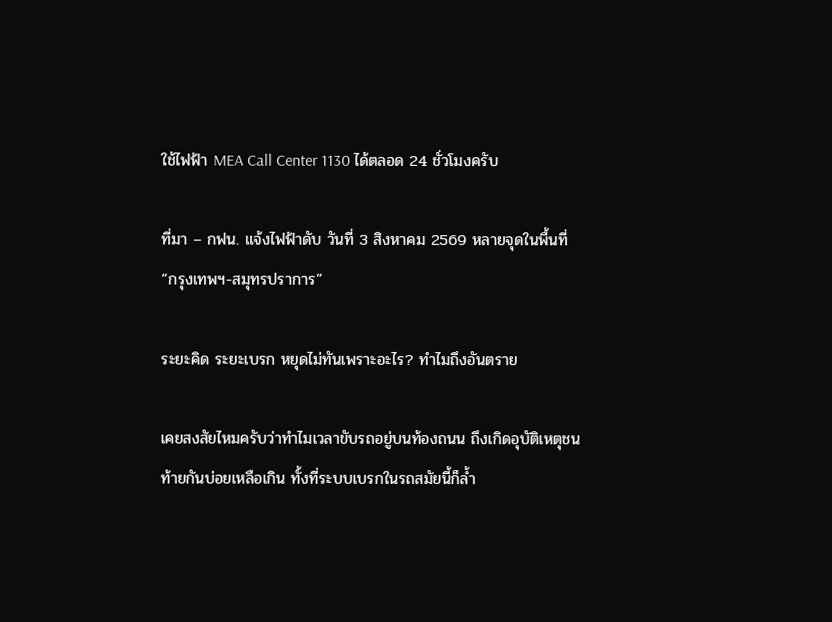ใช้ไฟฟ้า MEA Call Center 1130 ได้ตลอด 24 ชั่วโมงครับ

ที่มา – กฟน. แจ้งไฟฟ้าดับ วันที่ 3 สิงหาคม 2569 หลายจุดในพื้นที่ “กรุงเทพฯ-สมุทรปราการ”

ระยะคิด ระยะเบรก หยุดไม่ทันเพราะอะไร? ทำไมถึงอันตราย

เคยสงสัยไหมครับว่าทำไมเวลาขับรถอยู่บนท้องถนน ถึงเกิดอุบัติเหตุชนท้ายกันบ่อยเหลือเกิน ทั้งที่ระบบเบรกในรถสมัยนี้ก็ล้ำ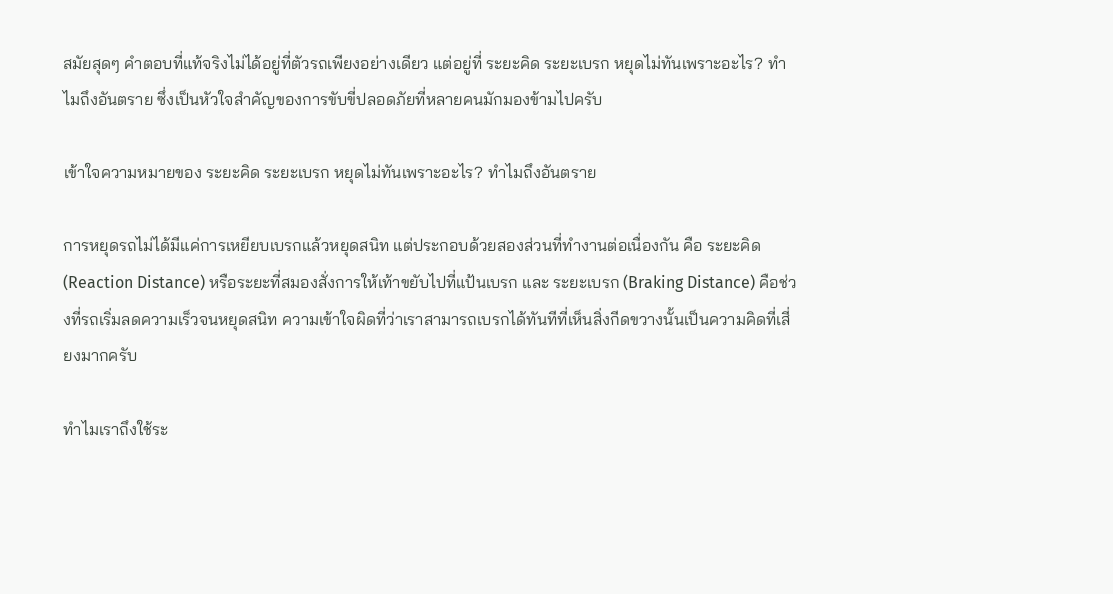สมัยสุดๆ คำตอบที่แท้จริงไม่ได้อยู่ที่ตัวรถเพียงอย่างเดียว แต่อยู่ที่ ระยะคิด ระยะเบรก หยุดไม่ทันเพราะอะไร? ทำไมถึงอันตราย ซึ่งเป็นหัวใจสำคัญของการขับขี่ปลอดภัยที่หลายคนมักมองข้ามไปครับ

เข้าใจความหมายของ ระยะคิด ระยะเบรก หยุดไม่ทันเพราะอะไร? ทำไมถึงอันตราย

การหยุดรถไม่ได้มีแค่การเหยียบเบรกแล้วหยุดสนิท แต่ประกอบด้วยสองส่วนที่ทำงานต่อเนื่องกัน คือ ระยะคิด (Reaction Distance) หรือระยะที่สมองสั่งการให้เท้าขยับไปที่แป้นเบรก และ ระยะเบรก (Braking Distance) คือช่วงที่รถเริ่มลดความเร็วจนหยุดสนิท ความเข้าใจผิดที่ว่าเราสามารถเบรกได้ทันทีที่เห็นสิ่งกีดขวางนั้นเป็นความคิดที่เสี่ยงมากครับ

ทำไมเราถึงใช้ระ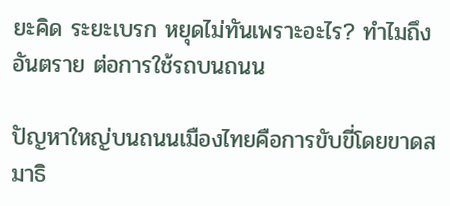ยะคิด ระยะเบรก หยุดไม่ทันเพราะอะไร? ทำไมถึงอันตราย ต่อการใช้รถบนถนน

ปัญหาใหญ่บนถนนเมืองไทยคือการขับขี่โดยขาดสมาธิ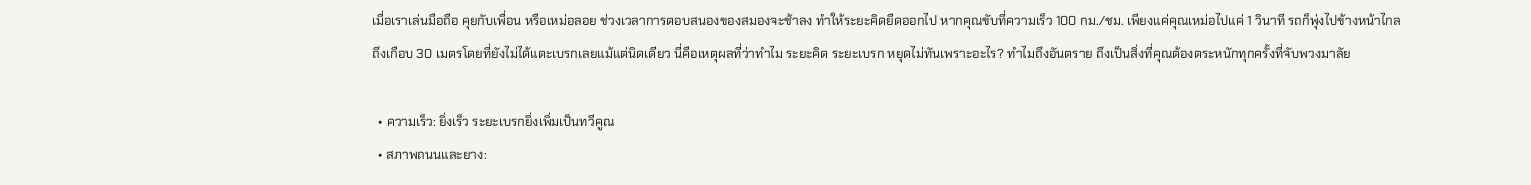เมื่อเราเล่นมือถือ คุยกับเพื่อน หรือเหม่อลอย ช่วงเวลาการตอบสนองของสมองจะช้าลง ทำให้ระยะคิดยืดออกไป หากคุณขับที่ความเร็ว 100 กม./ชม. เพียงแค่คุณเหม่อไปแค่ 1 วินาที รถก็พุ่งไปข้างหน้าไกลถึงเกือบ 30 เมตรโดยที่ยังไม่ได้แตะเบรกเลยแม้แต่นิดเดียว นี่คือเหตุผลที่ว่าทำไม ระยะคิด ระยะเบรก หยุดไม่ทันเพราะอะไร? ทำไมถึงอันตราย ถึงเป็นสิ่งที่คุณต้องตระหนักทุกครั้งที่จับพวงมาลัย

  • ความเร็ว: ยิ่งเร็ว ระยะเบรกยิ่งเพิ่มเป็นทวีคูณ
  • สภาพถนนและยาง: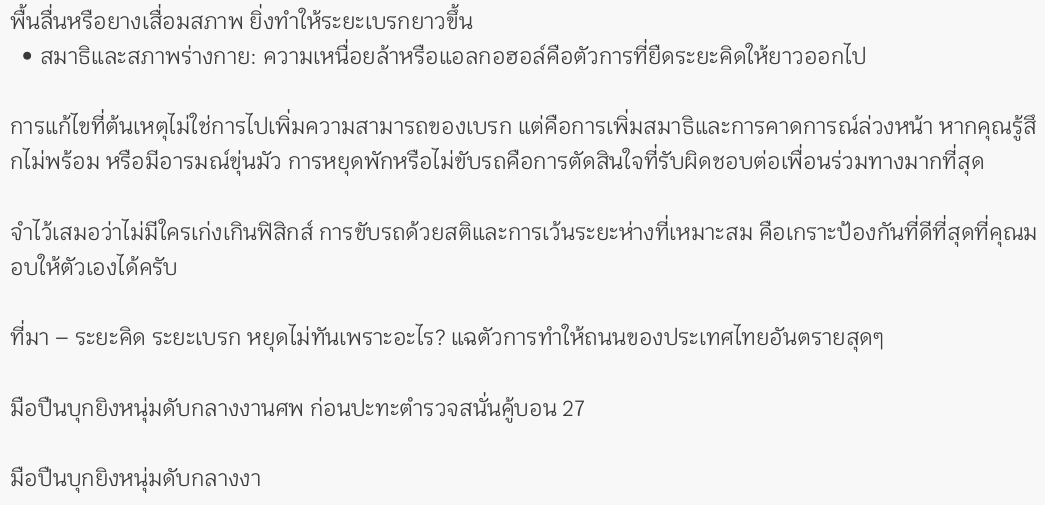พื้นลื่นหรือยางเสื่อมสภาพ ยิ่งทำให้ระยะเบรกยาวขึ้น
  • สมาธิและสภาพร่างกาย: ความเหนื่อยล้าหรือแอลกอฮอล์คือตัวการที่ยืดระยะคิดให้ยาวออกไป

การแก้ไขที่ต้นเหตุไม่ใช่การไปเพิ่มความสามารถของเบรก แต่คือการเพิ่มสมาธิและการคาดการณ์ล่วงหน้า หากคุณรู้สึกไม่พร้อม หรือมีอารมณ์ขุ่นมัว การหยุดพักหรือไม่ขับรถคือการตัดสินใจที่รับผิดชอบต่อเพื่อนร่วมทางมากที่สุด

จำไว้เสมอว่าไม่มีใครเก่งเกินฟิสิกส์ การขับรถด้วยสติและการเว้นระยะห่างที่เหมาะสม คือเกราะป้องกันที่ดีที่สุดที่คุณมอบให้ตัวเองได้ครับ

ที่มา – ระยะคิด ระยะเบรก หยุดไม่ทันเพราะอะไร? แฉตัวการทำให้ถนนของประเทศไทยอันตรายสุดๆ

มือปืนบุกยิงหนุ่มดับกลางงานศพ ก่อนปะทะตำรวจสนั่นคู้บอน 27

มือปืนบุกยิงหนุ่มดับกลางงา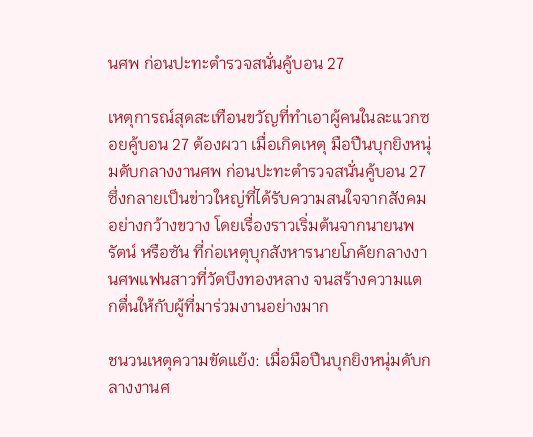นศพ ก่อนปะทะตำรวจสนั่นคู้บอน 27

เหตุการณ์สุดสะเทือนขวัญที่ทำเอาผู้คนในละแวกซอยคู้บอน 27 ต้องผวา เมื่อเกิดเหตุ มือปืนบุกยิงหนุ่มดับกลางงานศพ ก่อนปะทะตำรวจสนั่นคู้บอน 27 ซึ่งกลายเป็นข่าวใหญ่ที่ได้รับความสนใจจากสังคมอย่างกว้างขวาง โดยเรื่องราวเริ่มต้นจากนายนพรัตน์ หรือซัน ที่ก่อเหตุบุกสังหารนายโภคัยกลางงานศพแฟนสาวที่วัดบึงทองหลาง จนสร้างความแตกตื่นให้กับผู้ที่มาร่วมงานอย่างมาก

ชนวนเหตุความขัดแย้ง: เมื่อมือปืนบุกยิงหนุ่มดับกลางงานศ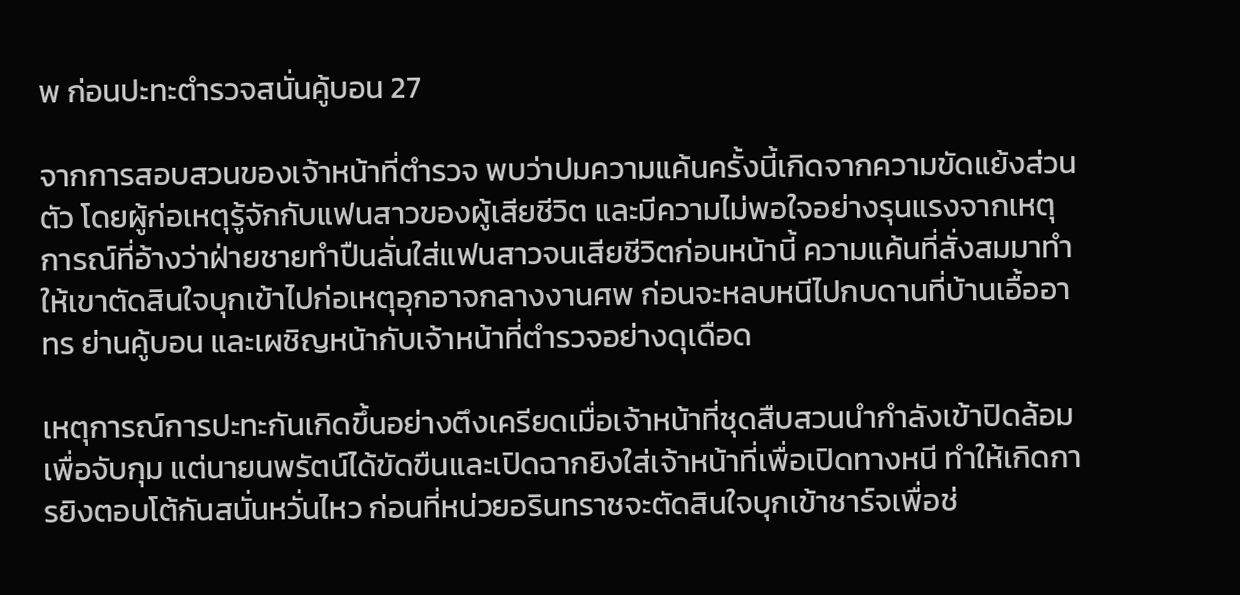พ ก่อนปะทะตำรวจสนั่นคู้บอน 27

จากการสอบสวนของเจ้าหน้าที่ตำรวจ พบว่าปมความแค้นครั้งนี้เกิดจากความขัดแย้งส่วนตัว โดยผู้ก่อเหตุรู้จักกับแฟนสาวของผู้เสียชีวิต และมีความไม่พอใจอย่างรุนแรงจากเหตุการณ์ที่อ้างว่าฝ่ายชายทำปืนลั่นใส่แฟนสาวจนเสียชีวิตก่อนหน้านี้ ความแค้นที่สั่งสมมาทำให้เขาตัดสินใจบุกเข้าไปก่อเหตุอุกอาจกลางงานศพ ก่อนจะหลบหนีไปกบดานที่บ้านเอื้ออาทร ย่านคู้บอน และเผชิญหน้ากับเจ้าหน้าที่ตำรวจอย่างดุเดือด

เหตุการณ์การปะทะกันเกิดขึ้นอย่างตึงเครียดเมื่อเจ้าหน้าที่ชุดสืบสวนนำกำลังเข้าปิดล้อมเพื่อจับกุม แต่นายนพรัตน์ได้ขัดขืนและเปิดฉากยิงใส่เจ้าหน้าที่เพื่อเปิดทางหนี ทำให้เกิดการยิงตอบโต้กันสนั่นหวั่นไหว ก่อนที่หน่วยอรินทราชจะตัดสินใจบุกเข้าชาร์จเพื่อช่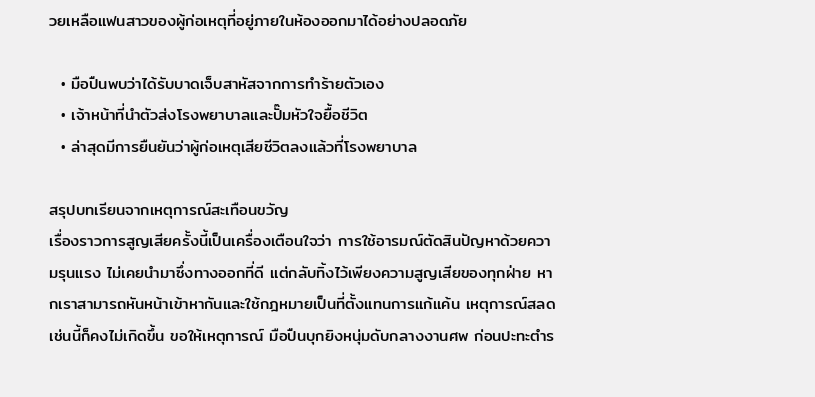วยเหลือแฟนสาวของผู้ก่อเหตุที่อยู่ภายในห้องออกมาได้อย่างปลอดภัย

  • มือปืนพบว่าได้รับบาดเจ็บสาหัสจากการทำร้ายตัวเอง
  • เจ้าหน้าที่นำตัวส่งโรงพยาบาลและปั๊มหัวใจยื้อชีวิต
  • ล่าสุดมีการยืนยันว่าผู้ก่อเหตุเสียชีวิตลงแล้วที่โรงพยาบาล

สรุปบทเรียนจากเหตุการณ์สะเทือนขวัญ
เรื่องราวการสูญเสียครั้งนี้เป็นเครื่องเตือนใจว่า การใช้อารมณ์ตัดสินปัญหาด้วยความรุนแรง ไม่เคยนำมาซึ่งทางออกที่ดี แต่กลับทิ้งไว้เพียงความสูญเสียของทุกฝ่าย หากเราสามารถหันหน้าเข้าหากันและใช้กฎหมายเป็นที่ตั้งแทนการแก้แค้น เหตุการณ์สลดเช่นนี้ก็คงไม่เกิดขึ้น ขอให้เหตุการณ์ มือปืนบุกยิงหนุ่มดับกลางงานศพ ก่อนปะทะตำร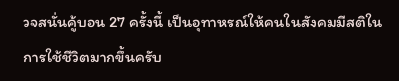วจสนั่นคู้บอน 27 ครั้งนี้ เป็นอุทาหรณ์ให้คนในสังคมมีสติในการใช้ชีวิตมากขึ้นครับ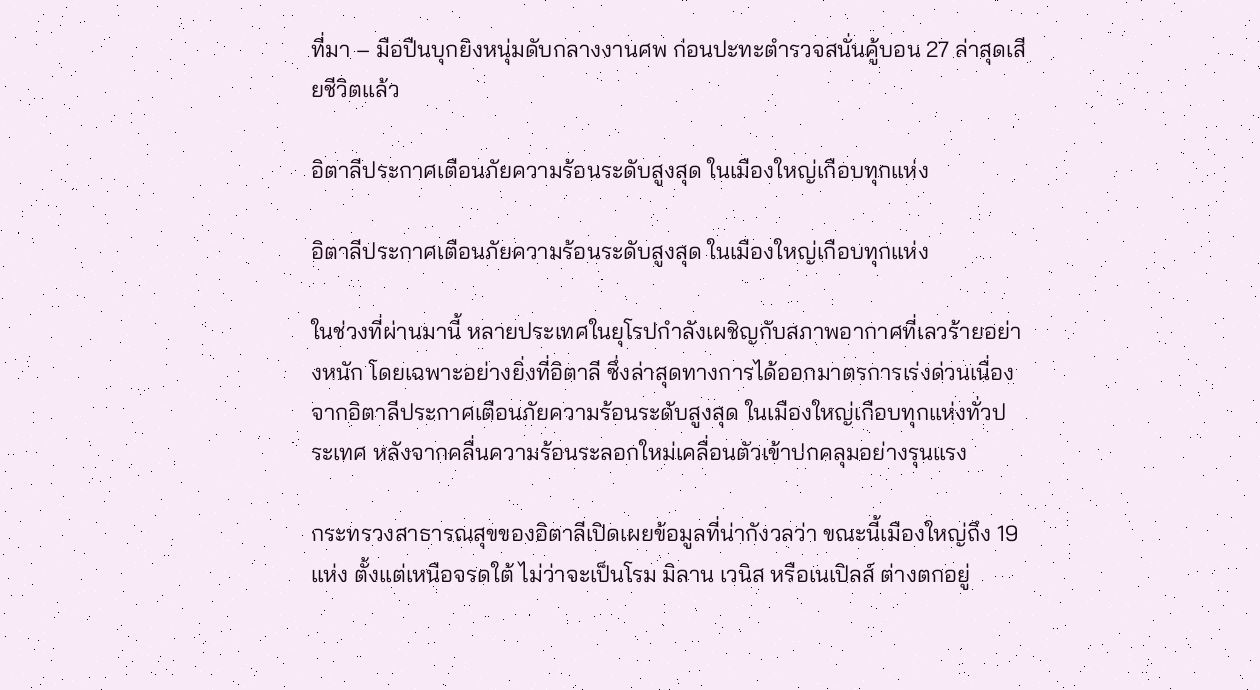ที่มา – มือปืนบุกยิงหนุ่มดับกลางงานศพ ก่อนปะทะตำรวจสนั่นคู้บอน 27 ล่าสุดเสียชีวิตแล้ว

อิตาลีประกาศเตือนภัยความร้อนระดับสูงสุด ในเมืองใหญ่เกือบทุกแห่ง

อิตาลีประกาศเตือนภัยความร้อนระดับสูงสุด ในเมืองใหญ่เกือบทุกแห่ง

ในช่วงที่ผ่านมานี้ หลายประเทศในยุโรปกำลังเผชิญกับสภาพอากาศที่เลวร้ายอย่างหนัก โดยเฉพาะอย่างยิ่งที่อิตาลี ซึ่งล่าสุดทางการได้ออกมาตรการเร่งด่วนเนื่องจากอิตาลีประกาศเตือนภัยความร้อนระดับสูงสุด ในเมืองใหญ่เกือบทุกแห่งทั่วประเทศ หลังจากคลื่นความร้อนระลอกใหม่เคลื่อนตัวเข้าปกคลุมอย่างรุนแรง

กระทรวงสาธารณสุขของอิตาลีเปิดเผยข้อมูลที่น่ากังวลว่า ขณะนี้เมืองใหญ่ถึง 19 แห่ง ตั้งแต่เหนือจรดใต้ ไม่ว่าจะเป็นโรม มิลาน เวนิส หรือเนเปิลส์ ต่างตกอยู่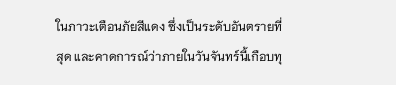ในภาวะเตือนภัยสีแดง ซึ่งเป็นระดับอันตรายที่สุด และคาดการณ์ว่าภายในวันจันทร์นี้เกือบทุ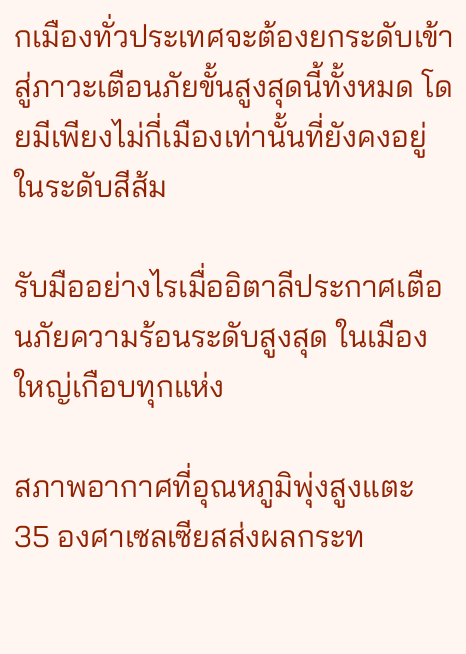กเมืองทั่วประเทศจะต้องยกระดับเข้าสู่ภาวะเตือนภัยขั้นสูงสุดนี้ทั้งหมด โดยมีเพียงไม่กี่เมืองเท่านั้นที่ยังคงอยู่ในระดับสีส้ม

รับมืออย่างไรเมื่ออิตาลีประกาศเตือนภัยความร้อนระดับสูงสุด ในเมืองใหญ่เกือบทุกแห่ง

สภาพอากาศที่อุณหภูมิพุ่งสูงแตะ 35 องศาเซลเซียสส่งผลกระท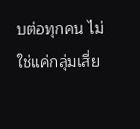บต่อทุกคน ไม่ใช่แค่กลุ่มเสี่ย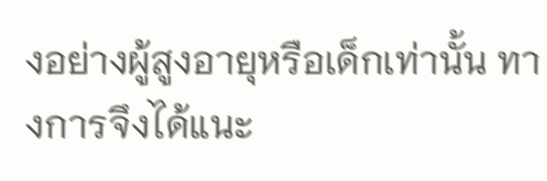งอย่างผู้สูงอายุหรือเด็กเท่านั้น ทางการจึงได้แนะ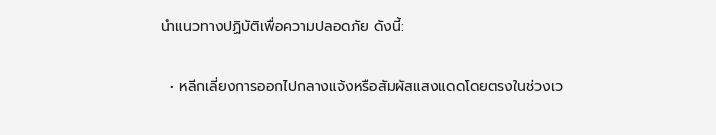นำแนวทางปฏิบัติเพื่อความปลอดภัย ดังนี้:

  • หลีกเลี่ยงการออกไปกลางแจ้งหรือสัมผัสแสงแดดโดยตรงในช่วงเว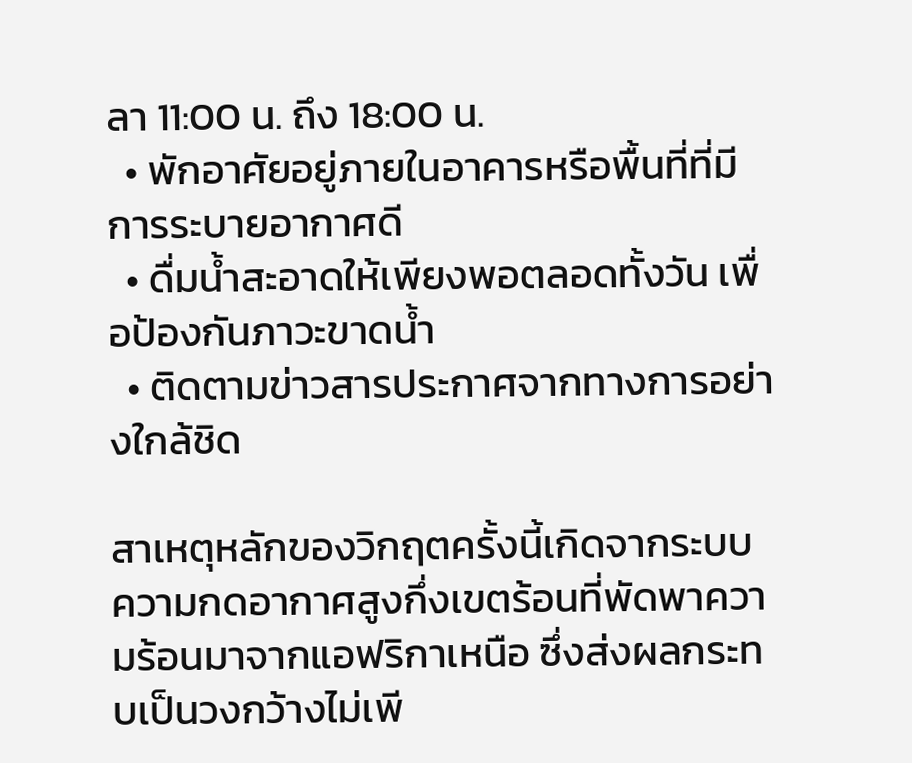ลา 11:00 น. ถึง 18:00 น.
  • พักอาศัยอยู่ภายในอาคารหรือพื้นที่ที่มีการระบายอากาศดี
  • ดื่มน้ำสะอาดให้เพียงพอตลอดทั้งวัน เพื่อป้องกันภาวะขาดน้ำ
  • ติดตามข่าวสารประกาศจากทางการอย่างใกล้ชิด

สาเหตุหลักของวิกฤตครั้งนี้เกิดจากระบบความกดอากาศสูงกึ่งเขตร้อนที่พัดพาความร้อนมาจากแอฟริกาเหนือ ซึ่งส่งผลกระทบเป็นวงกว้างไม่เพี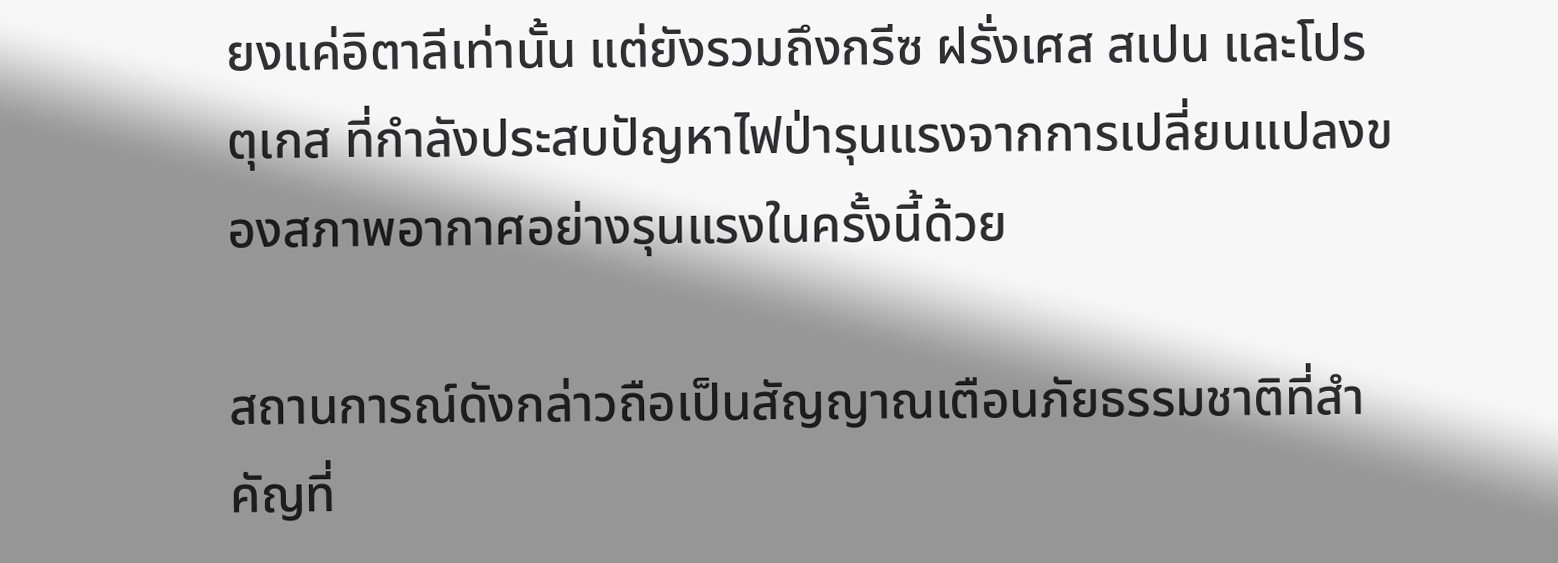ยงแค่อิตาลีเท่านั้น แต่ยังรวมถึงกรีซ ฝรั่งเศส สเปน และโปรตุเกส ที่กำลังประสบปัญหาไฟป่ารุนแรงจากการเปลี่ยนแปลงของสภาพอากาศอย่างรุนแรงในครั้งนี้ด้วย

สถานการณ์ดังกล่าวถือเป็นสัญญาณเตือนภัยธรรมชาติที่สำคัญที่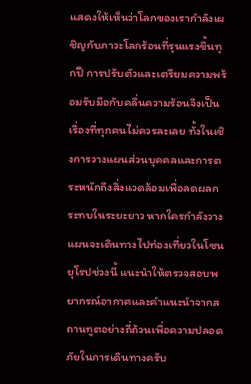แสดงให้เห็นว่าโลกของเรากำลังเผชิญกับภาวะโลกร้อนที่รุนแรงขึ้นทุกปี การปรับตัวและเตรียมความพร้อมรับมือกับคลื่นความร้อนจึงเป็นเรื่องที่ทุกคนไม่ควรละเลย ทั้งในเชิงการวางแผนส่วนบุคคลและการตระหนักถึงสิ่งแวดล้อมเพื่อลดผลกระทบในระยะยาว หากใครกำลังวางแผนจะเดินทางไปท่องเที่ยวในโซนยุโรปช่วงนี้ แนะนำให้ตรวจสอบพยากรณ์อากาศและคำแนะนำจากสถานทูตอย่างถี่ถ้วนเพื่อความปลอดภัยในการเดินทางครับ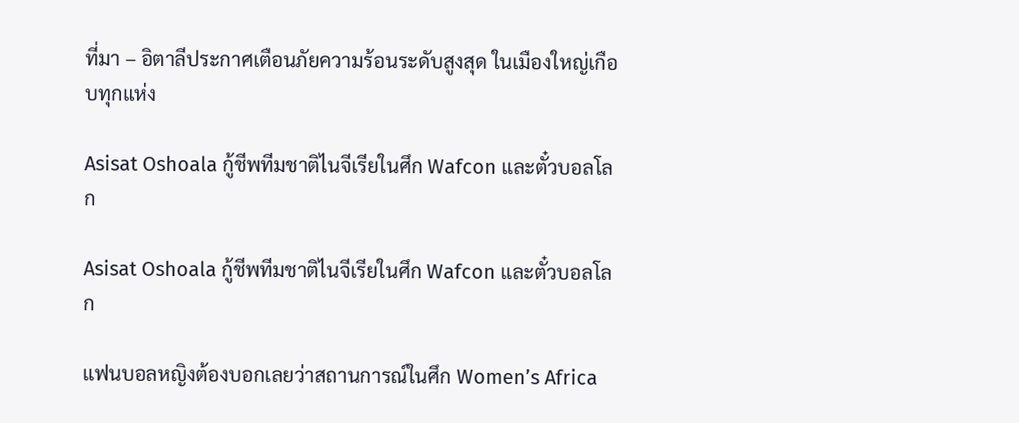ที่มา – อิตาลีประกาศเตือนภัยความร้อนระดับสูงสุด ในเมืองใหญ่เกือบทุกแห่ง

Asisat Oshoala กู้ชีพทีมชาติไนจีเรียในศึก Wafcon และตั๋วบอลโลก

Asisat Oshoala กู้ชีพทีมชาติไนจีเรียในศึก Wafcon และตั๋วบอลโลก

แฟนบอลหญิงต้องบอกเลยว่าสถานการณ์ในศึก Women’s Africa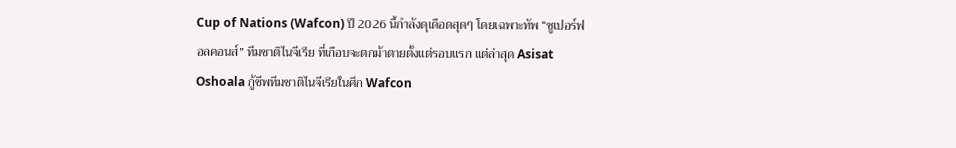Cup of Nations (Wafcon) ปี 2026 นี้กำลังดุเดือดสุดๆ โดยเฉพาะทัพ “ซูเปอร์ฟอลคอนส์” ทีมชาติไนจีเรีย ที่เกือบจะตกม้าตายตั้งแต่รอบแรก แต่ล่าสุด Asisat Oshoala กู้ชีพทีมชาติไนจีเรียในศึก Wafcon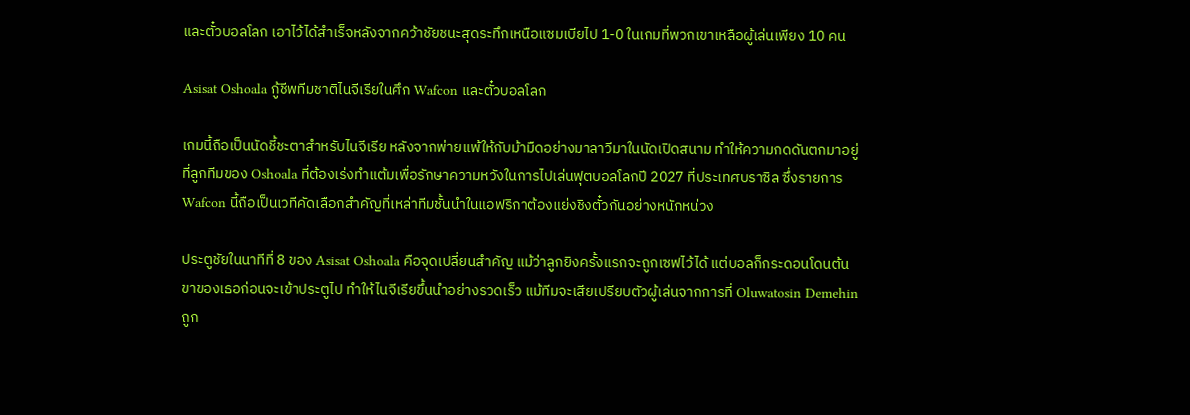และตั๋วบอลโลก เอาไว้ได้สำเร็จหลังจากคว้าชัยชนะสุดระทึกเหนือแซมเบียไป 1-0 ในเกมที่พวกเขาเหลือผู้เล่นเพียง 10 คน

Asisat Oshoala กู้ชีพทีมชาติไนจีเรียในศึก Wafcon และตั๋วบอลโลก

เกมนี้ถือเป็นนัดชี้ชะตาสำหรับไนจีเรีย หลังจากพ่ายแพ้ให้กับม้ามืดอย่างมาลาวีมาในนัดเปิดสนาม ทำให้ความกดดันตกมาอยู่ที่ลูกทีมของ Oshoala ที่ต้องเร่งทำแต้มเพื่อรักษาความหวังในการไปเล่นฟุตบอลโลกปี 2027 ที่ประเทศบราซิล ซึ่งรายการ Wafcon นี้ถือเป็นเวทีคัดเลือกสำคัญที่เหล่าทีมชั้นนำในแอฟริกาต้องแย่งชิงตั๋วกันอย่างหนักหน่วง

ประตูชัยในนาทีที่ 8 ของ Asisat Oshoala คือจุดเปลี่ยนสำคัญ แม้ว่าลูกยิงครั้งแรกจะถูกเซฟไว้ได้ แต่บอลก็กระดอนโดนต้นขาของเธอก่อนจะเข้าประตูไป ทำให้ไนจีเรียขึ้นนำอย่างรวดเร็ว แม้ทีมจะเสียเปรียบตัวผู้เล่นจากการที่ Oluwatosin Demehin ถูก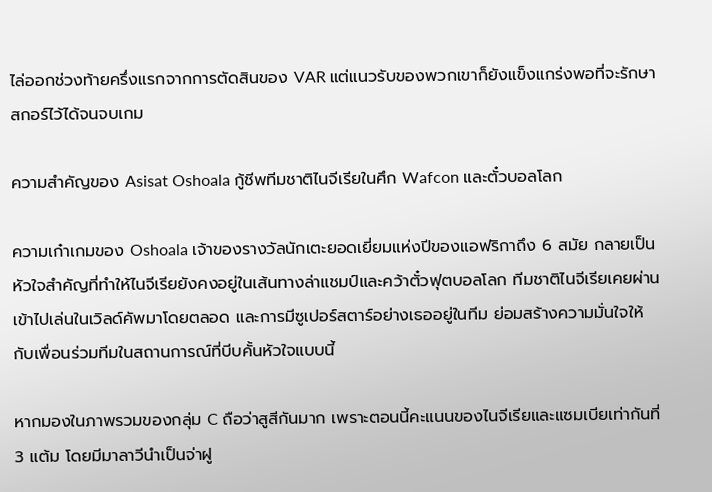ไล่ออกช่วงท้ายครึ่งแรกจากการตัดสินของ VAR แต่แนวรับของพวกเขาก็ยังแข็งแกร่งพอที่จะรักษาสกอร์ไว้ได้จนจบเกม

ความสำคัญของ Asisat Oshoala กู้ชีพทีมชาติไนจีเรียในศึก Wafcon และตั๋วบอลโลก

ความเก๋าเกมของ Oshoala เจ้าของรางวัลนักเตะยอดเยี่ยมแห่งปีของแอฟริกาถึง 6 สมัย กลายเป็นหัวใจสำคัญที่ทำให้ไนจีเรียยังคงอยู่ในเส้นทางล่าแชมป์และคว้าตั๋วฟุตบอลโลก ทีมชาติไนจีเรียเคยผ่านเข้าไปเล่นในเวิลด์คัพมาโดยตลอด และการมีซูเปอร์สตาร์อย่างเธออยู่ในทีม ย่อมสร้างความมั่นใจให้กับเพื่อนร่วมทีมในสถานการณ์ที่บีบคั้นหัวใจแบบนี้

หากมองในภาพรวมของกลุ่ม C ถือว่าสูสีกันมาก เพราะตอนนี้คะแนนของไนจีเรียและแซมเบียเท่ากันที่ 3 แต้ม โดยมีมาลาวีนำเป็นจ่าฝู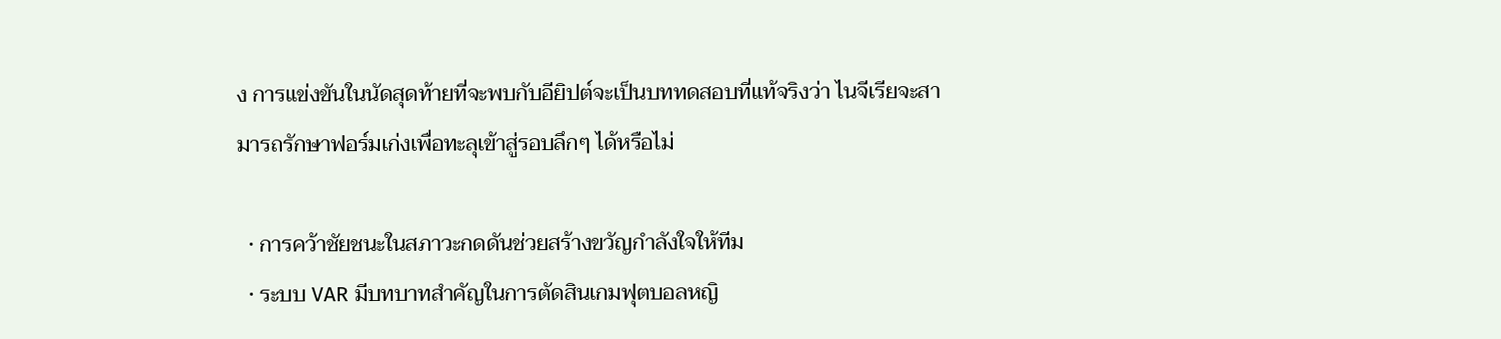ง การแข่งขันในนัดสุดท้ายที่จะพบกับอียิปต์จะเป็นบททดสอบที่แท้จริงว่า ไนจีเรียจะสามารถรักษาฟอร์มเก่งเพื่อทะลุเข้าสู่รอบลึกๆ ได้หรือไม่

  • การคว้าชัยชนะในสภาวะกดดันช่วยสร้างขวัญกำลังใจให้ทีม
  • ระบบ VAR มีบทบาทสำคัญในการตัดสินเกมฟุตบอลหญิ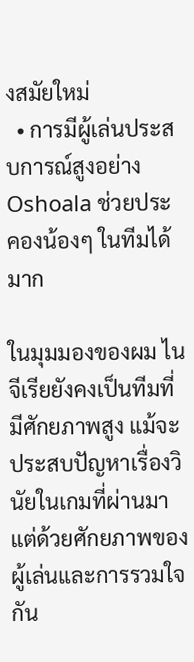งสมัยใหม่
  • การมีผู้เล่นประสบการณ์สูงอย่าง Oshoala ช่วยประคองน้องๆ ในทีมได้มาก

ในมุมมองของผม ไนจีเรียยังคงเป็นทีมที่มีศักยภาพสูง แม้จะประสบปัญหาเรื่องวินัยในเกมที่ผ่านมา แต่ด้วยศักยภาพของผู้เล่นและการรวมใจกัน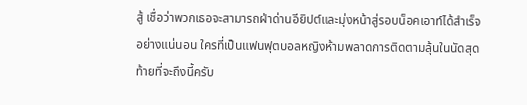สู้ เชื่อว่าพวกเธอจะสามารถฝ่าด่านอียิปต์และมุ่งหน้าสู่รอบน็อคเอาท์ได้สำเร็จอย่างแน่นอน ใครที่เป็นแฟนฟุตบอลหญิงห้ามพลาดการติดตามลุ้นในนัดสุดท้ายที่จะถึงนี้ครับ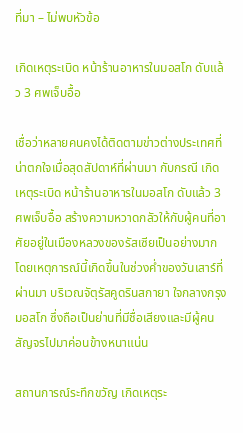ที่มา – ไม่พบหัวข้อ

เกิดเหตุระเบิด หน้าร้านอาหารในมอสโก ดับแล้ว 3 ศพเจ็บอื้อ

เชื่อว่าหลายคนคงได้ติดตามข่าวต่างประเทศที่น่าตกใจเมื่อสุดสัปดาห์ที่ผ่านมา กับกรณี เกิดเหตุระเบิด หน้าร้านอาหารในมอสโก ดับแล้ว 3 ศพเจ็บอื้อ สร้างความหวาดกลัวให้กับผู้คนที่อาศัยอยู่ในเมืองหลวงของรัสเซียเป็นอย่างมาก โดยเหตุการณ์นี้เกิดขึ้นในช่วงค่ำของวันเสาร์ที่ผ่านมา บริเวณจัตุรัสคูดรินสกายา ใจกลางกรุงมอสโก ซึ่งถือเป็นย่านที่มีชื่อเสียงและมีผู้คนสัญจรไปมาค่อนข้างหนาแน่น

สถานการณ์ระทึกขวัญ เกิดเหตุระ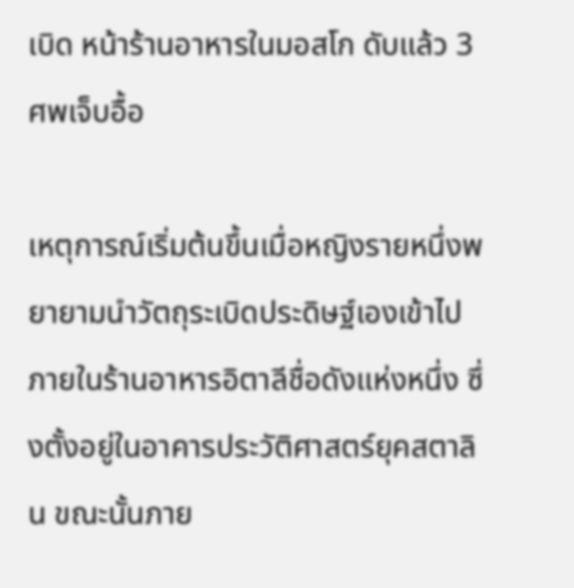เบิด หน้าร้านอาหารในมอสโก ดับแล้ว 3 ศพเจ็บอื้อ

เหตุการณ์เริ่มต้นขึ้นเมื่อหญิงรายหนึ่งพยายามนำวัตถุระเบิดประดิษฐ์เองเข้าไปภายในร้านอาหารอิตาลีชื่อดังแห่งหนึ่ง ซึ่งตั้งอยู่ในอาคารประวัติศาสตร์ยุคสตาลิน ขณะนั้นภาย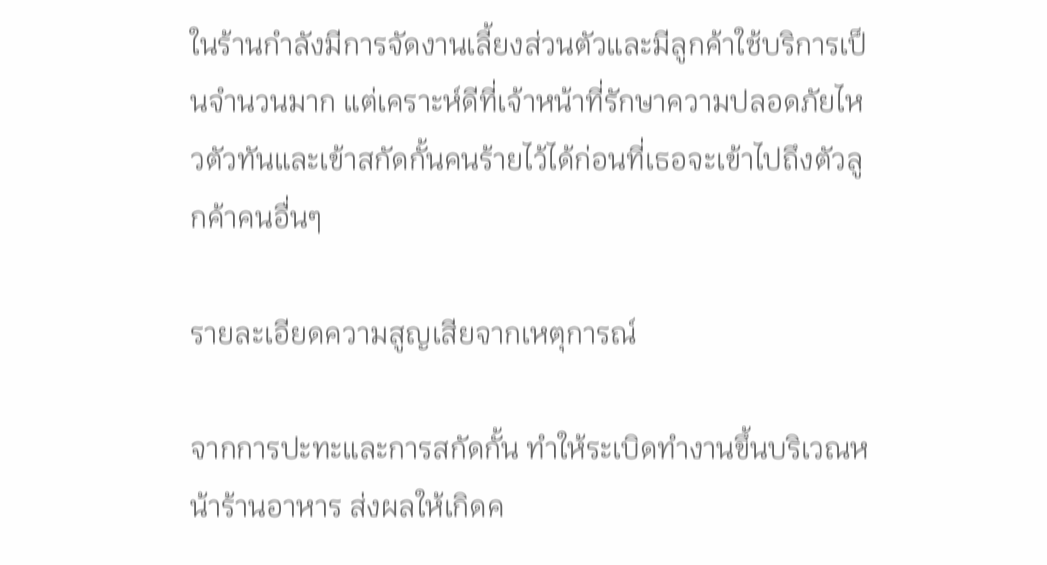ในร้านกำลังมีการจัดงานเลี้ยงส่วนตัวและมีลูกค้าใช้บริการเป็นจำนวนมาก แต่เคราะห์ดีที่เจ้าหน้าที่รักษาความปลอดภัยไหวตัวทันและเข้าสกัดกั้นคนร้ายไว้ได้ก่อนที่เธอจะเข้าไปถึงตัวลูกค้าคนอื่นๆ

รายละเอียดความสูญเสียจากเหตุการณ์

จากการปะทะและการสกัดกั้น ทำให้ระเบิดทำงานขึ้นบริเวณหน้าร้านอาหาร ส่งผลให้เกิดค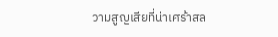วามสูญเสียที่น่าเศร้าสล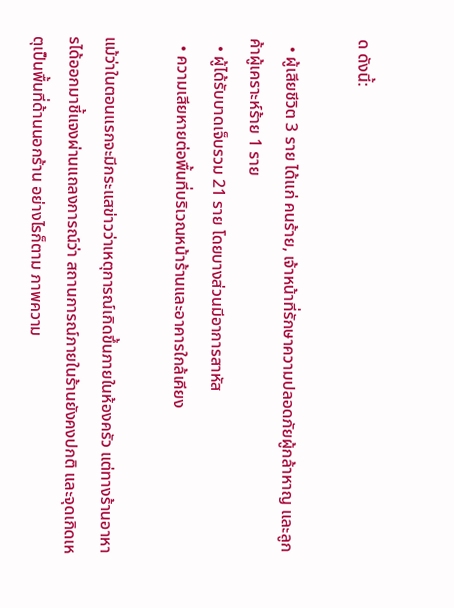ด ดังนี้:

  • ผู้เสียชีวิต 3 ราย ได้แก่ คนร้าย, เจ้าหน้าที่รักษาความปลอดภัยผู้กล้าหาญ และลูกค้าผู้เคราะห์ร้าย 1 ราย
  • ผู้ได้รับบาดเจ็บรวม 21 ราย โดยบางส่วนมีอาการสาหัส
  • ความเสียหายต่อพื้นที่บริเวณหน้าร้านและอาคารใกล้เคียง

แม้ว่าในตอนแรกจะมีกระแสข่าวว่าเหตุการณ์เกิดขึ้นภายในห้องครัว แต่ทางร้านอาหารได้ออกมาชี้แจงผ่านแถลงการณ์ว่า สถานการณ์ภายในร้านยังคงปกติ และจุดเกิดเหตุเป็นพื้นที่ด้านนอกร้าน อย่างไรก็ตาม ภาพความ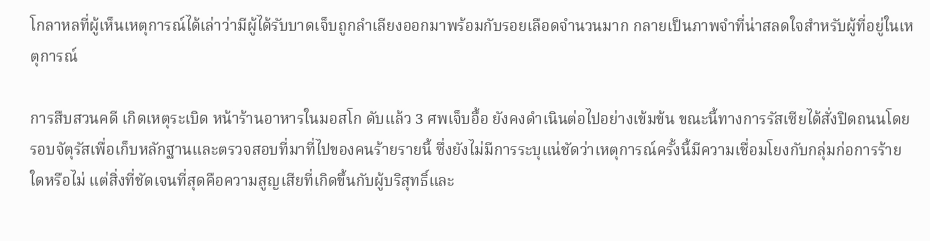โกลาหลที่ผู้เห็นเหตุการณ์ได้เล่าว่ามีผู้ได้รับบาดเจ็บถูกลำเลียงออกมาพร้อมกับรอยเลือดจำนวนมาก กลายเป็นภาพจำที่น่าสลดใจสำหรับผู้ที่อยู่ในเหตุการณ์

การสืบสวนคดี เกิดเหตุระเบิด หน้าร้านอาหารในมอสโก ดับแล้ว 3 ศพเจ็บอื้อ ยังคงดำเนินต่อไปอย่างเข้มข้น ขณะนี้ทางการรัสเซียได้สั่งปิดถนนโดยรอบจัตุรัสเพื่อเก็บหลักฐานและตรวจสอบที่มาที่ไปของคนร้ายรายนี้ ซึ่งยังไม่มีการระบุแน่ชัดว่าเหตุการณ์ครั้งนี้มีความเชื่อมโยงกับกลุ่มก่อการร้ายใดหรือไม่ แต่สิ่งที่ชัดเจนที่สุดคือความสูญเสียที่เกิดขึ้นกับผู้บริสุทธิ์และ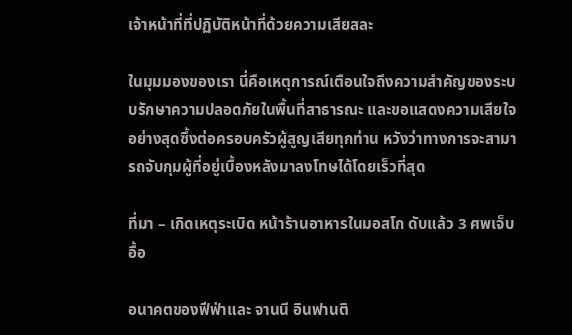เจ้าหน้าที่ที่ปฏิบัติหน้าที่ด้วยความเสียสละ

ในมุมมองของเรา นี่คือเหตุการณ์เตือนใจถึงความสำคัญของระบบรักษาความปลอดภัยในพื้นที่สาธารณะ และขอแสดงความเสียใจอย่างสุดซึ้งต่อครอบครัวผู้สูญเสียทุกท่าน หวังว่าทางการจะสามารถจับกุมผู้ที่อยู่เบื้องหลังมาลงโทษได้โดยเร็วที่สุด

ที่มา – เกิดเหตุระเบิด หน้าร้านอาหารในมอสโก ดับแล้ว 3 ศพเจ็บอื้อ

อนาคตของฟีฟ่าและ จานนี อินฟานติ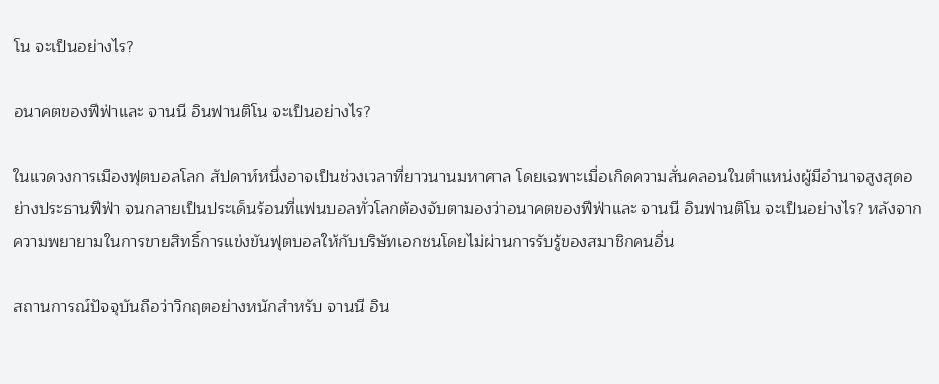โน จะเป็นอย่างไร?

อนาคตของฟีฟ่าและ จานนี อินฟานติโน จะเป็นอย่างไร?

ในแวดวงการเมืองฟุตบอลโลก สัปดาห์หนึ่งอาจเป็นช่วงเวลาที่ยาวนานมหาศาล โดยเฉพาะเมื่อเกิดความสั่นคลอนในตำแหน่งผู้มีอำนาจสูงสุดอย่างประธานฟีฟ่า จนกลายเป็นประเด็นร้อนที่แฟนบอลทั่วโลกต้องจับตามองว่าอนาคตของฟีฟ่าและ จานนี อินฟานติโน จะเป็นอย่างไร? หลังจากความพยายามในการขายสิทธิ์การแข่งขันฟุตบอลให้กับบริษัทเอกชนโดยไม่ผ่านการรับรู้ของสมาชิกคนอื่น

สถานการณ์ปัจจุบันถือว่าวิกฤตอย่างหนักสำหรับ จานนี อิน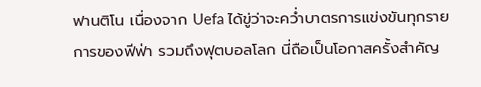ฟานติโน เนื่องจาก Uefa ได้ขู่ว่าจะคว่ำบาตรการแข่งขันทุกรายการของฟีฟ่า รวมถึงฟุตบอลโลก นี่ถือเป็นโอกาสครั้งสำคัญ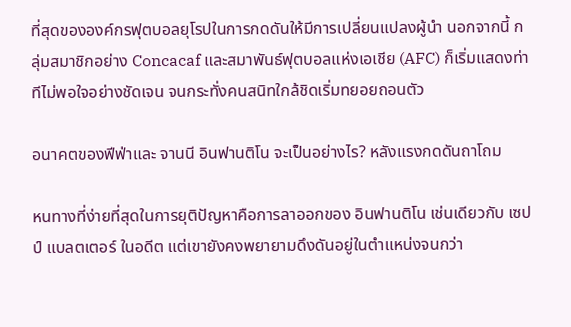ที่สุดขององค์กรฟุตบอลยุโรปในการกดดันให้มีการเปลี่ยนแปลงผู้นำ นอกจากนี้ กลุ่มสมาชิกอย่าง Concacaf และสมาพันธ์ฟุตบอลแห่งเอเชีย (AFC) ก็เริ่มแสดงท่าทีไม่พอใจอย่างชัดเจน จนกระทั่งคนสนิทใกล้ชิดเริ่มทยอยถอนตัว

อนาคตของฟีฟ่าและ จานนี อินฟานติโน จะเป็นอย่างไร? หลังแรงกดดันถาโถม

หนทางที่ง่ายที่สุดในการยุติปัญหาคือการลาออกของ อินฟานติโน เช่นเดียวกับ เซปป์ แบลตเตอร์ ในอดีต แต่เขายังคงพยายามดึงดันอยู่ในตำแหน่งจนกว่า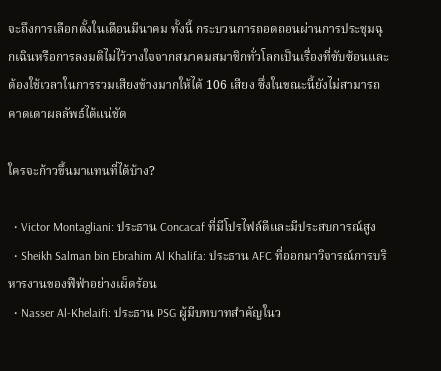จะถึงการเลือกตั้งในเดือนมีนาคม ทั้งนี้ กระบวนการถอดถอนผ่านการประชุมฉุกเฉินหรือการลงมติไม่ไว้วางใจจากสมาคมสมาชิกทั่วโลกเป็นเรื่องที่ซับซ้อนและต้องใช้เวลาในการรวมเสียงข้างมากให้ได้ 106 เสียง ซึ่งในขณะนี้ยังไม่สามารถคาดเดาผลลัพธ์ได้แน่ชัด

ใครจะก้าวขึ้นมาแทนที่ได้บ้าง?

  • Victor Montagliani: ประธาน Concacaf ที่มีโปรไฟล์ดีและมีประสบการณ์สูง
  • Sheikh Salman bin Ebrahim Al Khalifa: ประธาน AFC ที่ออกมาวิจารณ์การบริหารงานของฟีฟ่าอย่างเผ็ดร้อน
  • Nasser Al-Khelaifi: ประธาน PSG ผู้มีบทบาทสำคัญในว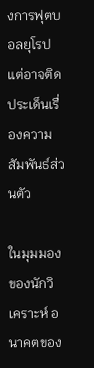งการฟุตบอลยุโรป แต่อาจติดประเด็นเรื่องความสัมพันธ์ส่วนตัว

ในมุมมองของนักวิเคราะห์ อนาคตของ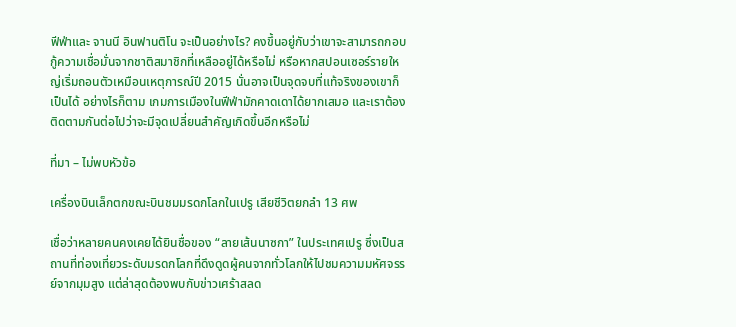ฟีฟ่าและ จานนี อินฟานติโน จะเป็นอย่างไร? คงขึ้นอยู่กับว่าเขาจะสามารถกอบกู้ความเชื่อมั่นจากชาติสมาชิกที่เหลืออยู่ได้หรือไม่ หรือหากสปอนเซอร์รายใหญ่เริ่มถอนตัวเหมือนเหตุการณ์ปี 2015 นั่นอาจเป็นจุดจบที่แท้จริงของเขาก็เป็นได้ อย่างไรก็ตาม เกมการเมืองในฟีฟ่ามักคาดเดาได้ยากเสมอ และเราต้องติดตามกันต่อไปว่าจะมีจุดเปลี่ยนสำคัญเกิดขึ้นอีกหรือไม่

ที่มา – ไม่พบหัวข้อ

เครื่องบินเล็กตกขณะบินชมมรดกโลกในเปรู เสียชีวิตยกลำ 13 ศพ

เชื่อว่าหลายคนคงเคยได้ยินชื่อของ “ลายเส้นนาซกา” ในประเทศเปรู ซึ่งเป็นสถานที่ท่องเที่ยวระดับมรดกโลกที่ดึงดูดผู้คนจากทั่วโลกให้ไปชมความมหัศจรรย์จากมุมสูง แต่ล่าสุดต้องพบกับข่าวเศร้าสลด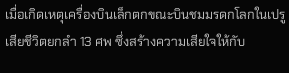เมื่อเกิดเหตุเครื่องบินเล็กตกขณะบินชมมรดกโลกในเปรู เสียชีวิตยกลำ 13 ศพ ซึ่งสร้างความเสียใจให้กับ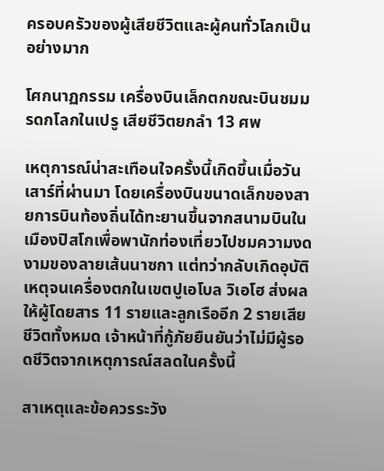ครอบครัวของผู้เสียชีวิตและผู้คนทั่วโลกเป็นอย่างมาก

โศกนาฏกรรม เครื่องบินเล็กตกขณะบินชมมรดกโลกในเปรู เสียชีวิตยกลำ 13 ศพ

เหตุการณ์น่าสะเทือนใจครั้งนี้เกิดขึ้นเมื่อวันเสาร์ที่ผ่านมา โดยเครื่องบินขนาดเล็กของสายการบินท้องถิ่นได้ทะยานขึ้นจากสนามบินในเมืองปิสโกเพื่อพานักท่องเที่ยวไปชมความงดงามของลายเส้นนาซกา แต่ทว่ากลับเกิดอุบัติเหตุจนเครื่องตกในเขตปูเอโบล วิเอโฮ ส่งผลให้ผู้โดยสาร 11 รายและลูกเรืออีก 2 รายเสียชีวิตทั้งหมด เจ้าหน้าที่กู้ภัยยืนยันว่าไม่มีผู้รอดชีวิตจากเหตุการณ์สลดในครั้งนี้

สาเหตุและข้อควรระวัง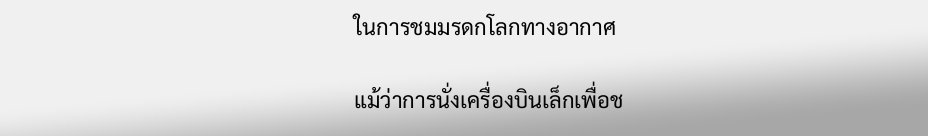ในการชมมรดกโลกทางอากาศ

แม้ว่าการนั่งเครื่องบินเล็กเพื่อช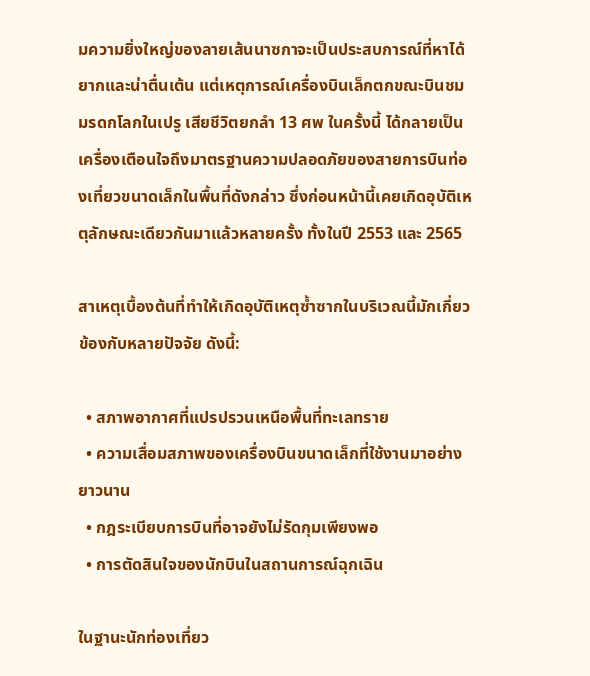มความยิ่งใหญ่ของลายเส้นนาซกาจะเป็นประสบการณ์ที่หาได้ยากและน่าตื่นเต้น แต่เหตุการณ์เครื่องบินเล็กตกขณะบินชมมรดกโลกในเปรู เสียชีวิตยกลำ 13 ศพ ในครั้งนี้ ได้กลายเป็นเครื่องเตือนใจถึงมาตรฐานความปลอดภัยของสายการบินท่องเที่ยวขนาดเล็กในพื้นที่ดังกล่าว ซึ่งก่อนหน้านี้เคยเกิดอุบัติเหตุลักษณะเดียวกันมาแล้วหลายครั้ง ทั้งในปี 2553 และ 2565

สาเหตุเบื้องต้นที่ทำให้เกิดอุบัติเหตุซ้ำซากในบริเวณนี้มักเกี่ยวข้องกับหลายปัจจัย ดังนี้:

  • สภาพอากาศที่แปรปรวนเหนือพื้นที่ทะเลทราย
  • ความเสื่อมสภาพของเครื่องบินขนาดเล็กที่ใช้งานมาอย่างยาวนาน
  • กฎระเบียบการบินที่อาจยังไม่รัดกุมเพียงพอ
  • การตัดสินใจของนักบินในสถานการณ์ฉุกเฉิน

ในฐานะนักท่องเที่ยว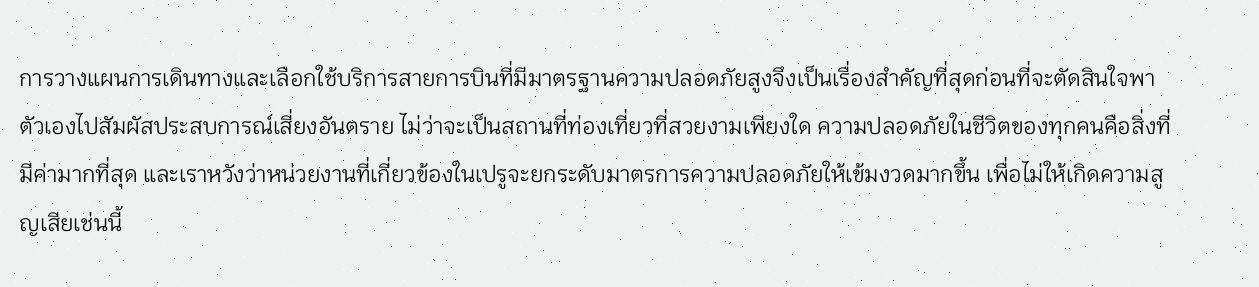การวางแผนการเดินทางและเลือกใช้บริการสายการบินที่มีมาตรฐานความปลอดภัยสูงจึงเป็นเรื่องสำคัญที่สุดก่อนที่จะตัดสินใจพาตัวเองไปสัมผัสประสบการณ์เสี่ยงอันตราย ไม่ว่าจะเป็นสถานที่ท่องเที่ยวที่สวยงามเพียงใด ความปลอดภัยในชีวิตของทุกคนคือสิ่งที่มีค่ามากที่สุด และเราหวังว่าหน่วยงานที่เกี่ยวข้องในเปรูจะยกระดับมาตรการความปลอดภัยให้เข้มงวดมากขึ้น เพื่อไม่ให้เกิดความสูญเสียเช่นนี้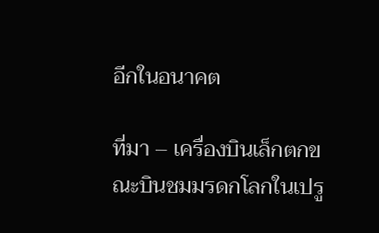อีกในอนาคต

ที่มา – เครื่องบินเล็กตกขณะบินชมมรดกโลกในเปรู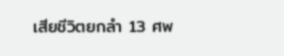เสียชีวิตยกลำ 13 ศพ